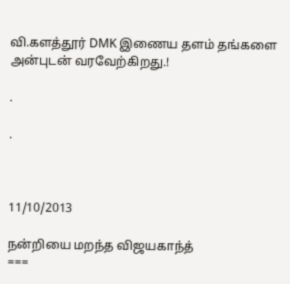வி.களத்தூர் DMK இணைய தளம் தங்களை அன்புடன் வரவேற்கிறது.!

.

.



11/10/2013

நன்றியை மறந்த விஜயகாந்த்
===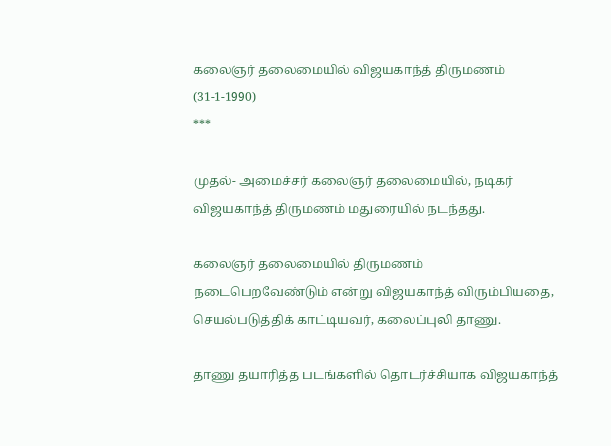கலைஞர் தலைமையில் விஜயகாந்த் திருமணம் (31-1-1990)
***

முதல்- அமைச்சர் கலைஞர் தலைமையில், நடிகர் விஜயகாந்த் திருமணம் மதுரையில் நடந்தது.

கலைஞர் தலைமையில் திருமணம் நடைபெறவேண்டும் என்று விஜயகாந்த் விரும்பியதை, செயல்படுத்திக் காட்டியவர், கலைப்புலி தாணு.

தாணு தயாரித்த படங்களில் தொடர்ச்சியாக விஜயகாந்த்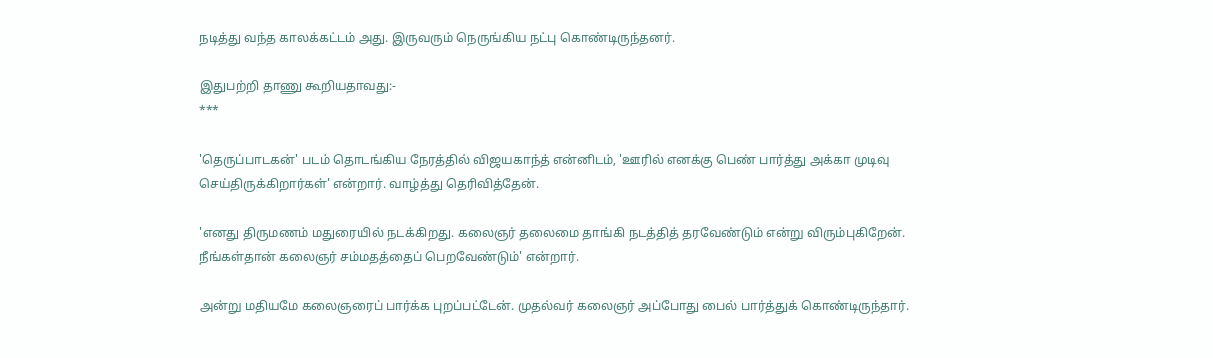நடித்து வந்த காலக்கட்டம் அது. இருவரும் நெருங்கிய நட்பு கொண்டிருந்தனர்.

இதுபற்றி தாணு கூறியதாவது:-
***

'தெருப்பாடகன்' படம் தொடங்கிய நேரத்தில் விஜயகாந்த் என்னிடம், 'ஊரில் எனக்கு பெண் பார்த்து அக்கா முடிவு செய்திருக்கிறார்கள்' என்றார். வாழ்த்து தெரிவித்தேன்.

'எனது திருமணம் மதுரையில் நடக்கிறது. கலைஞர் தலைமை தாங்கி நடத்தித் தரவேண்டும் என்று விரும்புகிறேன். நீங்கள்தான் கலைஞர் சம்மதத்தைப் பெறவேண்டும்' என்றார்.

அன்று மதியமே கலைஞரைப் பார்க்க புறப்பட்டேன். முதல்வர் கலைஞர் அப்போது பைல் பார்த்துக் கொண்டிருந்தார்.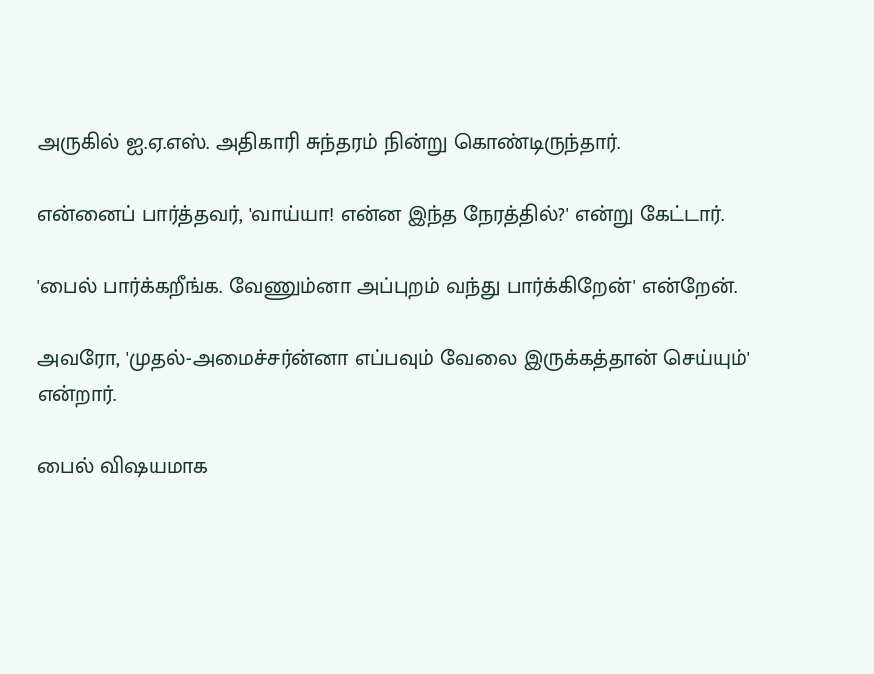அருகில் ஐ.ஏ.எஸ். அதிகாரி சுந்தரம் நின்று கொண்டிருந்தார்.

என்னைப் பார்த்தவர், 'வாய்யா! என்ன இந்த நேரத்தில்?' என்று கேட்டார்.

'பைல் பார்க்கறீங்க. வேணும்னா அப்புறம் வந்து பார்க்கிறேன்' என்றேன்.

அவரோ, 'முதல்-அமைச்சர்ன்னா எப்பவும் வேலை இருக்கத்தான் செய்யும்' என்றார்.

பைல் விஷயமாக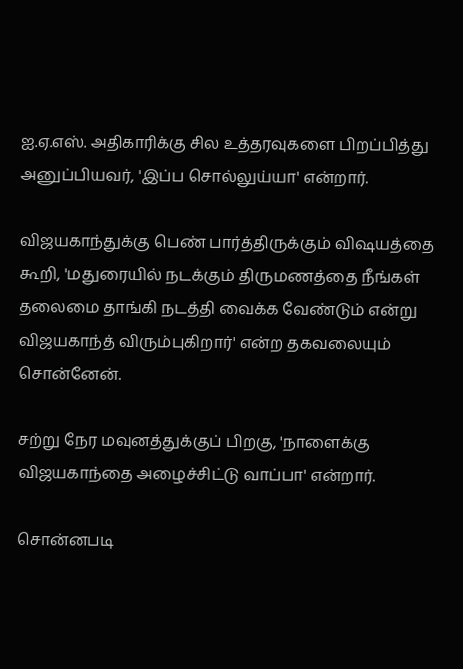ஐ.ஏ.எஸ். அதிகாரிக்கு சில உத்தரவுகளை பிறப்பித்து அனுப்பியவர், 'இப்ப சொல்லுய்யா' என்றார்.

விஜயகாந்துக்கு பெண் பார்த்திருக்கும் விஷயத்தை கூறி, 'மதுரையில் நடக்கும் திருமணத்தை நீங்கள் தலைமை தாங்கி நடத்தி வைக்க வேண்டும் என்று விஜயகாந்த் விரும்புகிறார்' என்ற தகவலையும் சொன்னேன்.

சற்று நேர மவுனத்துக்குப் பிறகு, 'நாளைக்கு விஜயகாந்தை அழைச்சிட்டு வாப்பா' என்றார்.

சொன்னபடி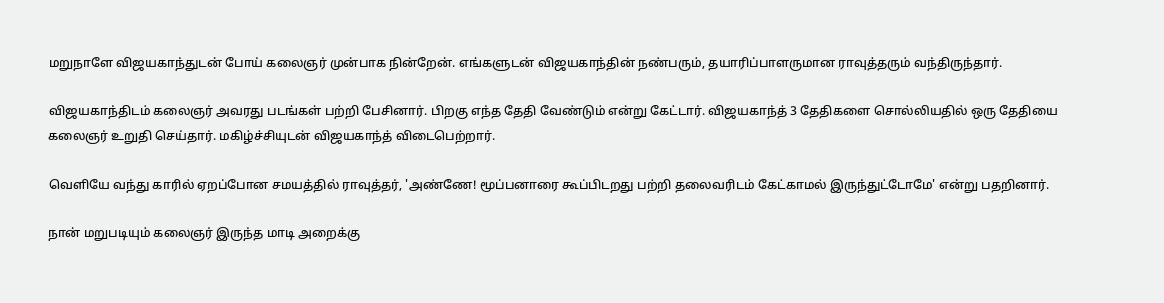மறுநாளே விஜயகாந்துடன் போய் கலைஞர் முன்பாக நின்றேன். எங்களுடன் விஜயகாந்தின் நண்பரும், தயாரிப்பாளருமான ராவுத்தரும் வந்திருந்தார்.

விஜயகாந்திடம் கலைஞர் அவரது படங்கள் பற்றி பேசினார். பிறகு எந்த தேதி வேண்டும் என்று கேட்டார். விஜயகாந்த் 3 தேதிகளை சொல்லியதில் ஒரு தேதியை கலைஞர் உறுதி செய்தார். மகிழ்ச்சியுடன் விஜயகாந்த் விடைபெற்றார்.

வெளியே வந்து காரில் ஏறப்போன சமயத்தில் ராவுத்தர், 'அண்ணே! மூப்பனாரை கூப்பிடறது பற்றி தலைவரிடம் கேட்காமல் இருந்துட்டோமே' என்று பதறினார்.

நான் மறுபடியும் கலைஞர் இருந்த மாடி அறைக்கு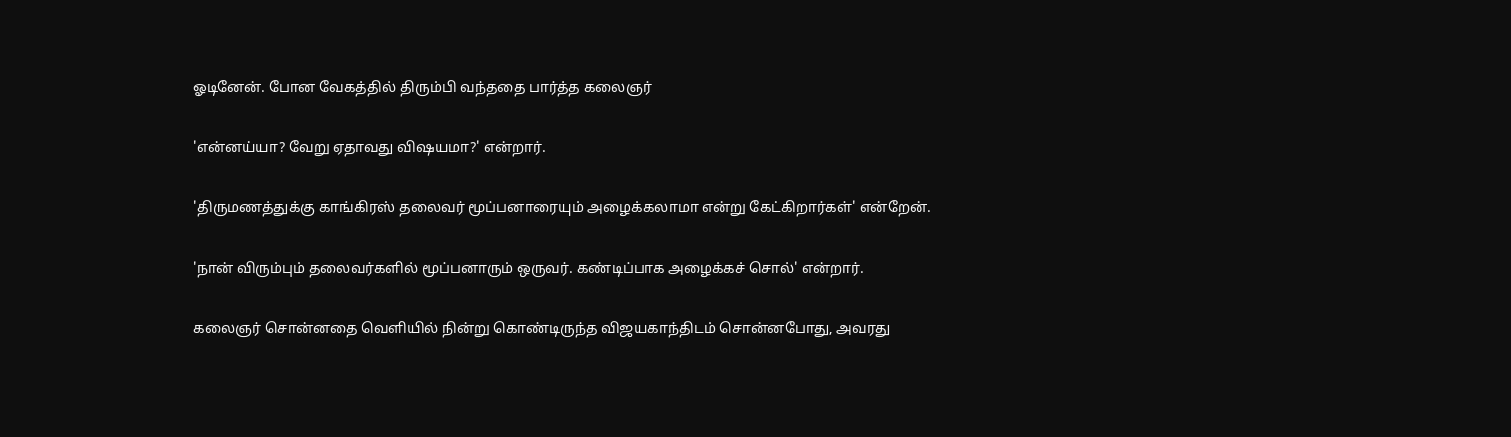ஓடினேன். போன வேகத்தில் திரும்பி வந்ததை பார்த்த கலைஞர்

'என்னய்யா? வேறு ஏதாவது விஷயமா?' என்றார்.

'திருமணத்துக்கு காங்கிரஸ் தலைவர் மூப்பனாரையும் அழைக்கலாமா என்று கேட்கிறார்கள்' என்றேன்.

'நான் விரும்பும் தலைவர்களில் மூப்பனாரும் ஒருவர். கண்டிப்பாக அழைக்கச் சொல்' என்றார்.

கலைஞர் சொன்னதை வெளியில் நின்று கொண்டிருந்த விஜயகாந்திடம் சொன்னபோது, அவரது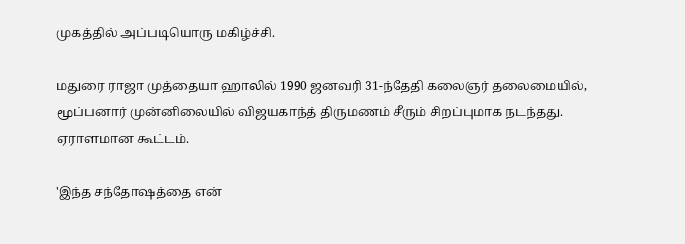முகத்தில் அப்படியொரு மகிழ்ச்சி.

மதுரை ராஜா முத்தையா ஹாலில் 1990 ஜனவரி 31-ந்தேதி கலைஞர் தலைமையில், மூப்பனார் முன்னிலையில் விஜயகாந்த் திருமணம் சீரும் சிறப்புமாக நடந்தது. ஏராளமான கூட்டம்.

'இந்த சந்தோஷத்தை என்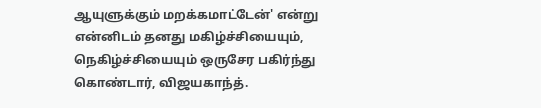ஆயுளுக்கும் மறக்கமாட்டேன்' என்று என்னிடம் தனது மகிழ்ச்சியையும், நெகிழ்ச்சியையும் ஒருசேர பகிர்ந்து கொண்டார், விஜயகாந்த்.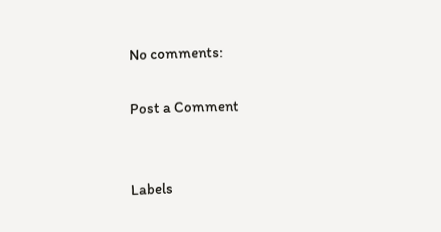No comments:

Post a Comment


Labels